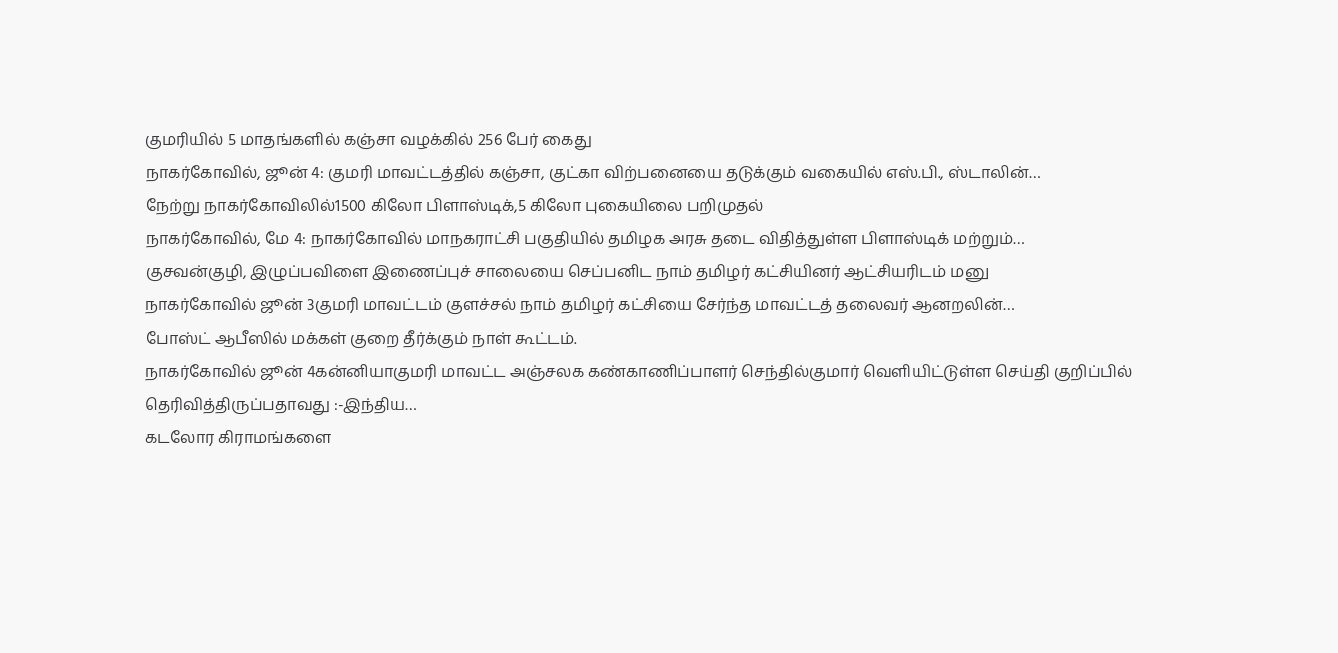குமரியில் 5 மாதங்களில் கஞ்சா வழக்கில் 256 பேர் கைது
நாகர்கோவில், ஜூன் 4: குமரி மாவட்டத்தில் கஞ்சா, குட்கா விற்பனையை தடுக்கும் வகையில் எஸ்.பி., ஸ்டாலின்…
நேற்று நாகர்கோவிலில்1500 கிலோ பிளாஸ்டிக்,5 கிலோ புகையிலை பறிமுதல்
நாகர்கோவில், மே 4: நாகர்கோவில் மாநகராட்சி பகுதியில் தமிழக அரசு தடை விதித்துள்ள பிளாஸ்டிக் மற்றும்…
குசவன்குழி, இழுப்பவிளை இணைப்புச் சாலையை செப்பனிட நாம் தமிழர் கட்சியினர் ஆட்சியரிடம் மனு
நாகர்கோவில் ஜூன் 3குமரி மாவட்டம் குளச்சல் நாம் தமிழர் கட்சியை சேர்ந்த மாவட்டத் தலைவர் ஆனறலின்…
போஸ்ட் ஆபீஸில் மக்கள் குறை தீர்க்கும் நாள் கூட்டம்.
நாகர்கோவில் ஜூன் 4கன்னியாகுமரி மாவட்ட அஞ்சலக கண்காணிப்பாளர் செந்தில்குமார் வெளியிட்டுள்ள செய்தி குறிப்பில் தெரிவித்திருப்பதாவது :-இந்திய…
கடலோர கிராமங்களை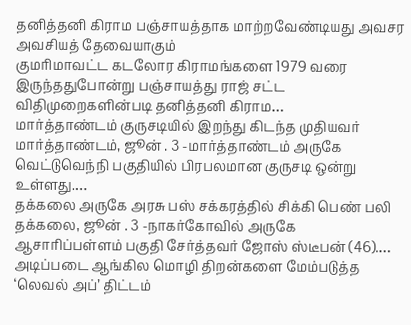தனித்தனி கிராம பஞ்சாயத்தாக மாற்றவேண்டியது அவசர அவசியத் தேவையாகும்
குமரிமாவட்ட கடலோர கிராமங்களை 1979 வரை இருந்ததுபோன்று பஞ்சாயத்து ராஜ் சட்ட விதிமுறைகளின்படி தனித்தனி கிராம…
மார்த்தாண்டம் குருசடியில் இறந்து கிடந்த முதியவர்
மார்த்தாண்டம், ஜூன் . 3 -மார்த்தாண்டம் அருகே வெட்டுவெந்நி பகுதியில் பிரபலமான குருசடி ஒன்று உள்ளது.…
தக்கலை அருகே அரசு பஸ் சக்கரத்தில் சிக்கி பெண் பலி
தக்கலை, ஜூன் . 3 -நாகர்கோவில் அருகே ஆசாரிப்பள்ளம் பகுதி சேர்த்தவர் ஜோஸ் ஸ்டீபன் (46).…
அடிப்படை ஆங்கில மொழி திறன்களை மேம்படுத்த ‘லெவல் அப்’ திட்டம்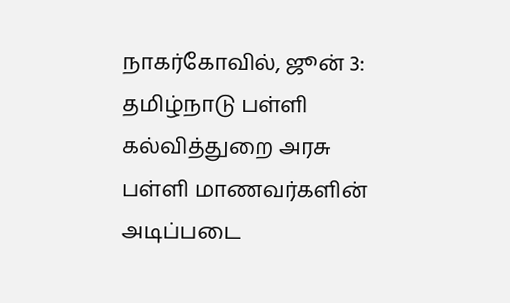நாகர்கோவில், ஜூன் 3: தமிழ்நாடு பள்ளி கல்வித்துறை அரசு பள்ளி மாணவர்களின் அடிப்படை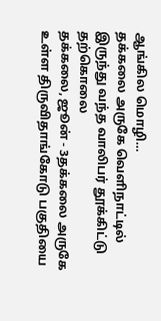ஆங்கில மொழி…
தக்கலை அருகே வெளிநாட்டில் இருந்து வந்த வாலிபர் தூக்கிட்டு தற்கொலை
தக்கலை, ஜூன் - 3தக்கலை அருகே உள்ள திருவிதாங்கோடு பகுதியை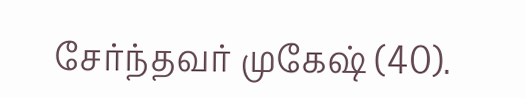சேர்ந்தவர் முகேஷ் (40).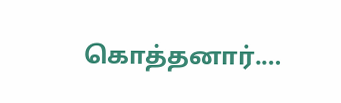கொத்தனார்.…